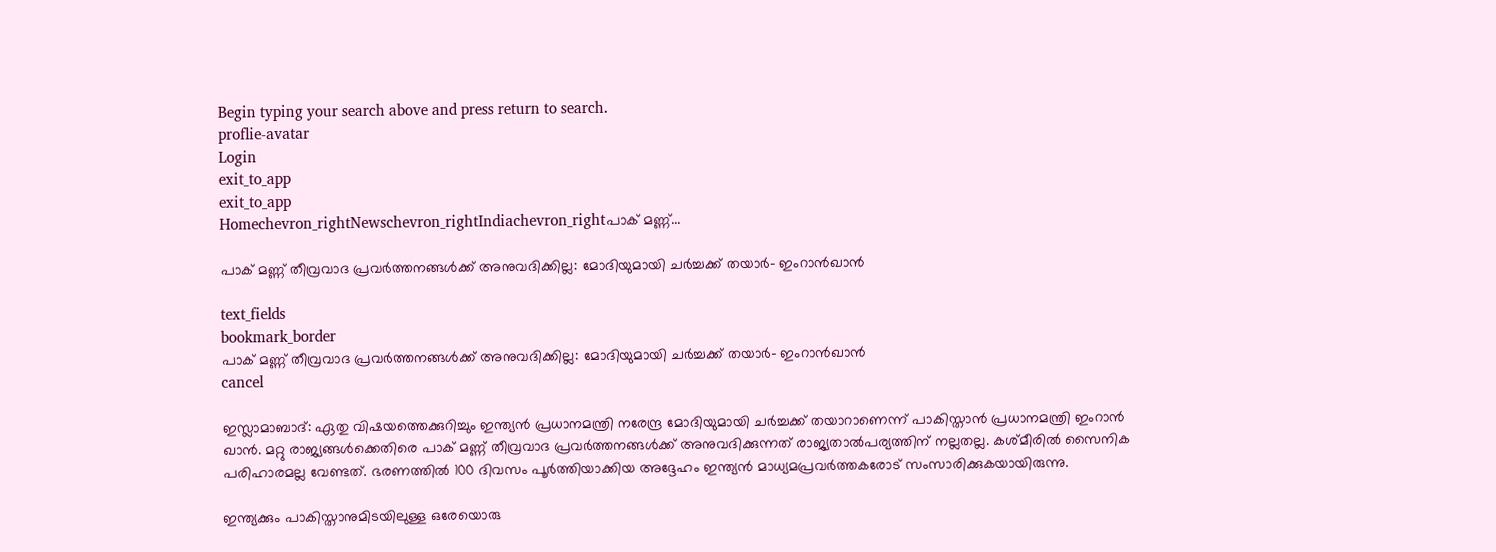Begin typing your search above and press return to search.
proflie-avatar
Login
exit_to_app
exit_to_app
Homechevron_rightNewschevron_rightIndiachevron_rightപാക് മണ്ണ്...

പാക് മണ്ണ് തീവ്രവാദ പ്രവർത്തനങ്ങൾക്ക് അനുവദിക്കില്ല: മോദിയുമായി ചർച്ചക്ക് തയാർ- ഇംറാൻഖാൻ

text_fields
bookmark_border
പാക് മണ്ണ് തീവ്രവാദ പ്രവർത്തനങ്ങൾക്ക് അനുവദിക്കില്ല: മോദിയുമായി ചർച്ചക്ക് തയാർ- ഇംറാൻഖാൻ
cancel

ഇസ്ലാമാബാദ്: ഏതു വിഷയത്തെക്കുറിച്ചും ഇന്ത്യൻ പ്രധാനമന്ത്രി നരേന്ദ്ര മോദിയുമായി ചർച്ചക്ക് തയാറാണെന്ന് പാകിസ്താൻ പ്രധാനമന്ത്രി ഇംറാൻ ഖാൻ. മറ്റു രാജ്യങ്ങൾക്കെതിരെ പാക് മണ്ണ് തീവ്രവാദ പ്രവർത്തനങ്ങൾക്ക് അനുവദിക്കുന്നത് രാജ്യതാൽപര്യത്തിന് നല്ലതല്ല. കശ്മീരിൽ സൈനിക പരിഹാരമല്ല വേണ്ടത്. ഭരണത്തിൽ 100 ദിവസം പൂർത്തിയാക്കിയ അദ്ദേഹം ഇന്ത്യൻ മാധ്യമപ്രവർത്തകരോട് സംസാരിക്കുകയായിരുന്നു.

ഇന്ത്യക്കും പാകിസ്താനുമിടയിലുള്ള ഒരേയൊരു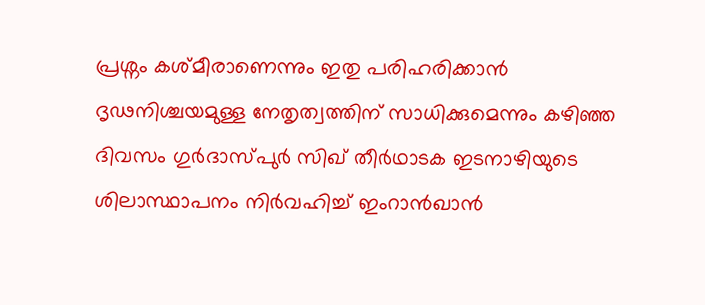പ്രശ്നം കശ്മീരാണെന്നും ഇതു പരിഹരിക്കാൻ ദൃഢനിശ്ചയമുള്ള നേതൃത്വത്തിന് സാധിക്കുമെന്നും കഴിഞ്ഞ ദിവസം ഗുർദാസ്പുർ സിഖ് തീർഥാടക ഇടനാഴിയുടെ ശിലാസ്ഥാപനം നിർവഹിച്ച് ഇംറാൻഖാൻ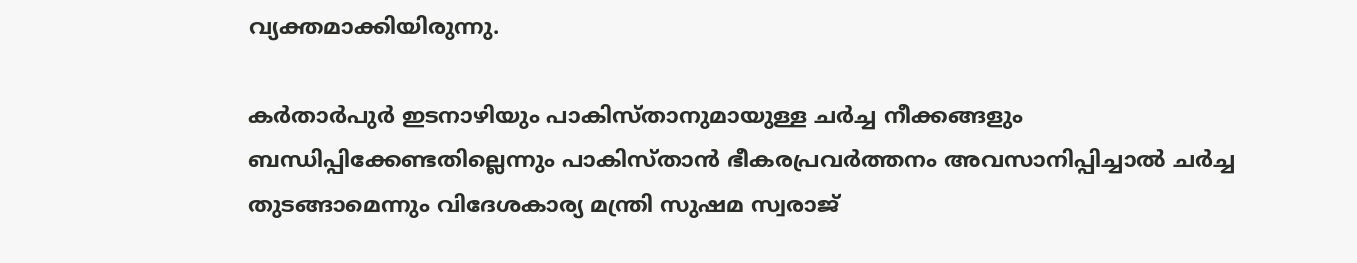വ്യക്തമാക്കിയിരുന്നു.

കർതാർപുർ ഇടനാഴിയും പാകിസ്താനുമായുള്ള ചർച്ച നീക്കങ്ങളും ബന്ധിപ്പിക്കേണ്ടതില്ലെന്നും പാകിസ്താൻ ഭീകരപ്രവർത്തനം അവസാനിപ്പിച്ചാൽ ചർച്ച തുടങ്ങാമെന്നും വിദേശകാര്യ മന്ത്രി സുഷമ സ്വരാജ്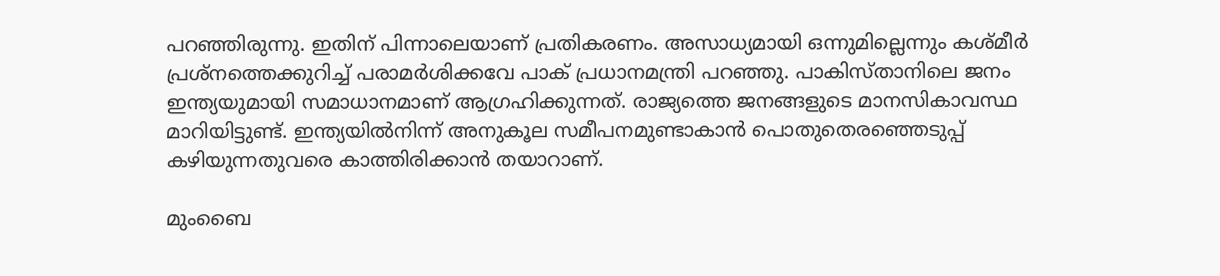പറഞ്ഞിരുന്നു. ഇതിന് പിന്നാലെയാണ് പ്രതികരണം. അസാധ്യമായി ഒന്നുമില്ലെന്നും കശ്മീർ പ്രശ്നത്തെക്കുറിച്ച് പരാമർശിക്കവേ പാക് പ്രധാനമന്ത്രി പറഞ്ഞു. പാകിസ്താനിലെ ജനം ഇന്ത്യയുമായി സമാധാനമാണ് ആഗ്രഹിക്കുന്നത്. രാജ്യത്തെ ജനങ്ങളുടെ മാനസികാവസ്ഥ മാറിയിട്ടുണ്ട്. ഇന്ത്യയിൽനിന്ന് അനുകൂല സമീപനമുണ്ടാകാൻ പൊതുതെരഞ്ഞെടുപ്പ് കഴിയുന്നതുവരെ കാത്തിരിക്കാൻ തയാറാണ്.

മുംബൈ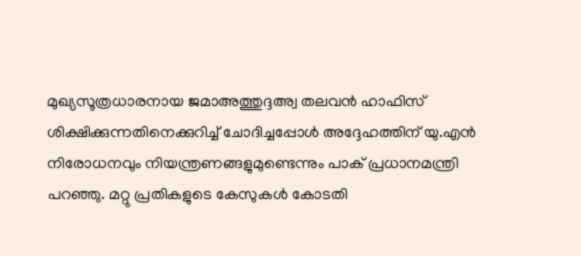മുഖ്യസൂത്രധാരനായ ജമാഅത്തുദ്ദഅ്വ തലവൻ ഹാഫിസ് ശിക്ഷിക്കുന്നതിനെക്കുറിച്ച് ചോദിച്ചപ്പോൾ അദ്ദേഹത്തിന് യു.എൻ നിരോധനവും നിയന്ത്രണങ്ങളുമുണ്ടെന്നും പാക് പ്രധാനമന്ത്രി പറഞ്ഞു. മറ്റു പ്രതികളുടെ കേസുകൾ കോടതി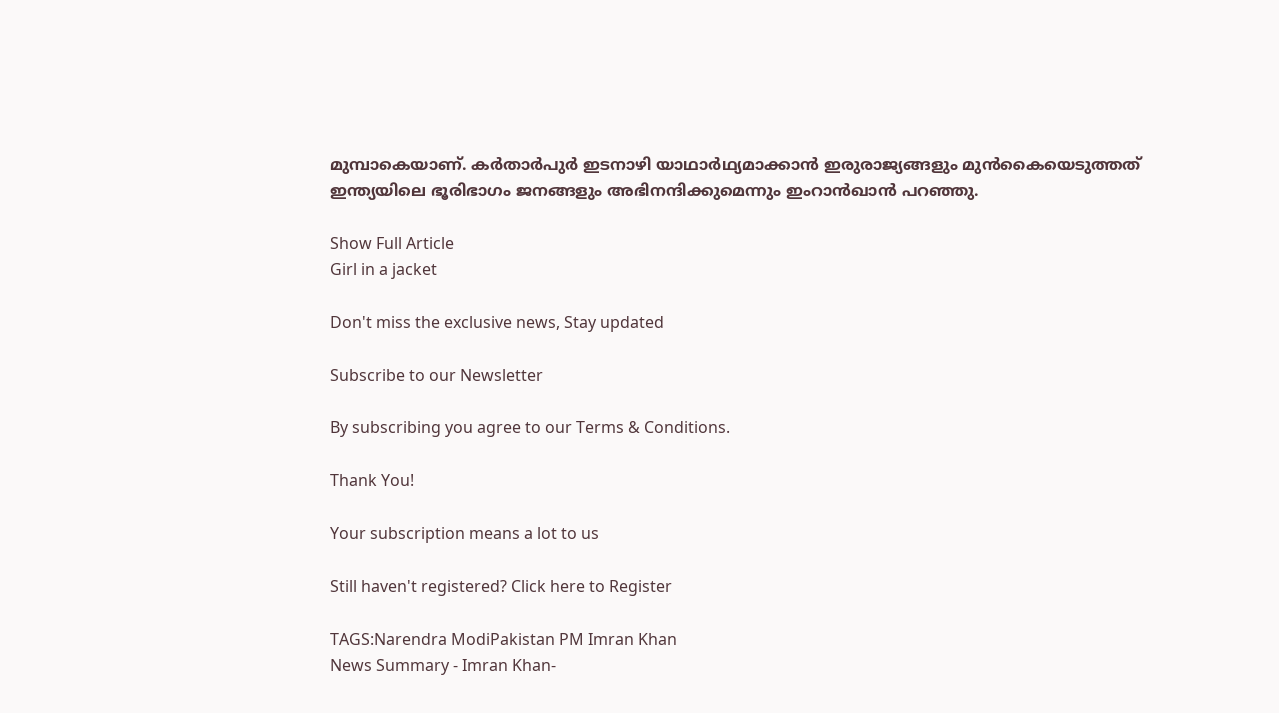മുമ്പാകെയാണ്. കർതാർപുർ ഇടനാഴി യാഥാർഥ്യമാക്കാൻ ഇരുരാജ്യങ്ങളും മുൻകൈയെടുത്തത് ഇന്ത്യയിലെ ഭൂരിഭാഗം ജനങ്ങളും അഭിനന്ദിക്കുമെന്നും ഇംറാൻഖാൻ പറഞ്ഞു.

Show Full Article
Girl in a jacket

Don't miss the exclusive news, Stay updated

Subscribe to our Newsletter

By subscribing you agree to our Terms & Conditions.

Thank You!

Your subscription means a lot to us

Still haven't registered? Click here to Register

TAGS:Narendra ModiPakistan PM Imran Khan
News Summary - Imran Khan-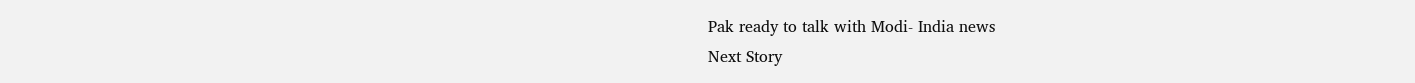Pak ready to talk with Modi- India news
Next Story